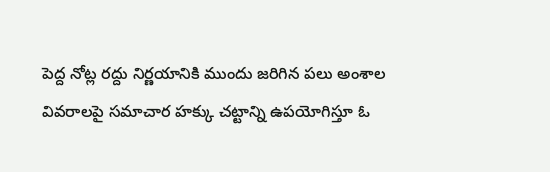పెద్ద నోట్ల రద్దు నిర్ణయానికి ముందు జరిగిన పలు అంశాల వివరాలపై సమాచార హక్కు చట్టాన్ని ఉపయోగిస్తూ ఓ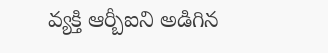వ్యక్తి ఆర్బీఐని అడిగిన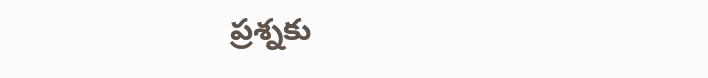ప్రశ్నకు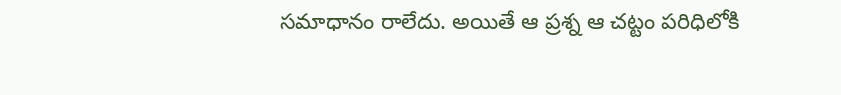సమాధానం రాలేదు. అయితే ఆ ప్రశ్న ఆ చట్టం పరిధిలోకి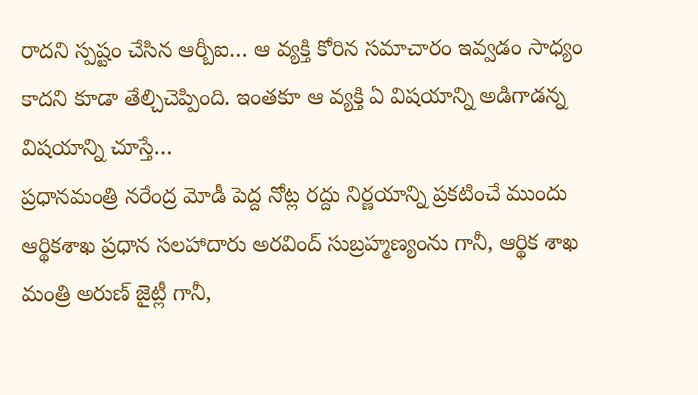రాదని స్పష్టం చేసిన ఆర్బీఐ… ఆ వ్యక్తి కోరిన సమాచారం ఇవ్వడం సాధ్యం కాదని కూడా తేల్చిచెప్పింది. ఇంతకూ ఆ వ్యక్తి ఏ విషయాన్ని అడిగాడన్న విషయాన్ని చూస్తే…
ప్రధానమంత్రి నరేంద్ర మోడీ పెద్ద నోట్ల రద్దు నిర్ణయాన్ని ప్రకటించే ముందు ఆర్థికశాఖ ప్రధాన సలహాదారు అరవింద్ సుబ్రహ్మణ్యంను గానీ, ఆర్థిక శాఖ మంత్రి అరుణ్ జైట్లీ గానీ,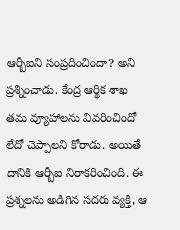ఆర్బీఐని సంప్రదించిందా? అని ప్రశ్నించాడు. కేంద్ర ఆర్థిక శాఖ తమ వ్యూహాలను వివరించిందో లేదో చెప్పాలని కోరాడు. అయితే దానికి ఆర్బీఐ నిరాకరించింది. ఈ ప్రశ్నలను అడిగిన సదరు వ్యక్తి, ఆ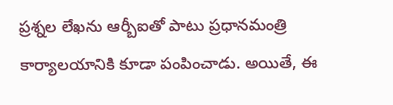ప్రశ్నల లేఖను ఆర్బీఐతో పాటు ప్రధానమంత్రి కార్యాలయానికి కూడా పంపించాడు. అయితే, ఈ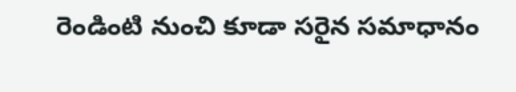రెండింటి నుంచి కూడా సరైన సమాధానం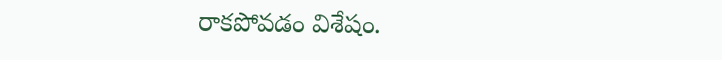రాకపోవడం విశేషం.